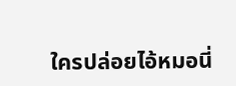ใครปล่อยไอ้หมอนี่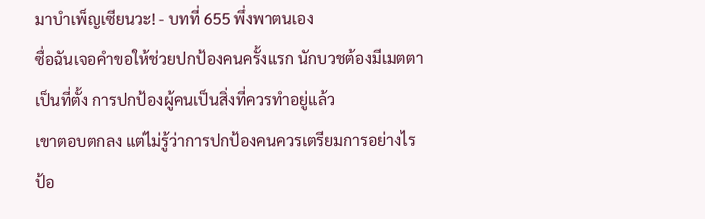มาบำเพ็ญเซียนวะ! - บทที่ 655 พึ่งพาตนเอง
ซื่อฉันเจอคำขอให้ช่วยปกป้องคนครั้งแรก นักบวชต้องมีเมตตา
เป็นที่ตั้ง การปกป้องผู้คนเป็นสิ่งที่ควรทำอยู่แล้ว
เขาตอบตกลง แต่ไม่รู้ว่าการปกป้องคนควรเตรียมการอย่างไร
ป้อ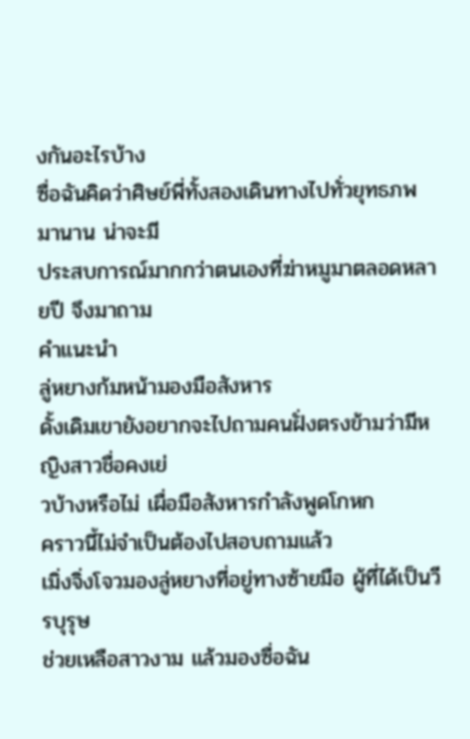งกันอะไรบ้าง
ซื่อฉันคิดว่าศิษย์พี่ทั้งสองเดินทางไปทั่วยุทธภพมานาน น่าจะมี
ประสบการณ์มากกว่าตนเองที่ฆ่าหมูมาตลอดหลายปี จึงมาถาม
คำแนะนำ
ลู่หยางก้มหน้ามองมือสังหาร
ดั้งเดิมเขายังอยากจะไปถามคนฝั่งตรงข้ามว่ามีหญิงสาวชื่อคงเย่
วบ้างหรือไม่ เผื่อมือสังหารกำลังพูดโกหก
คราวนี้ไม่จำเป็นต้องไปสอบถามแล้ว
เมิ่งจิ่งโจวมองลู่หยางที่อยู่ทางซ้ายมือ ผู้ที่ได้เป็นวีรบุรุษ
ช่วยเหลือสาวงาม แล้วมองซื่อฉัน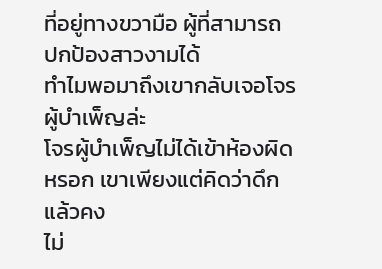ที่อยู่ทางขวามือ ผู้ที่สามารถ
ปกป้องสาวงามได้
ทำไมพอมาถึงเขากลับเจอโจรผู้บำเพ็ญล่ะ
โจรผู้บำเพ็ญไม่ได้เข้าห้องผิดหรอก เขาเพียงแต่คิดว่าดึกแล้วคง
ไม่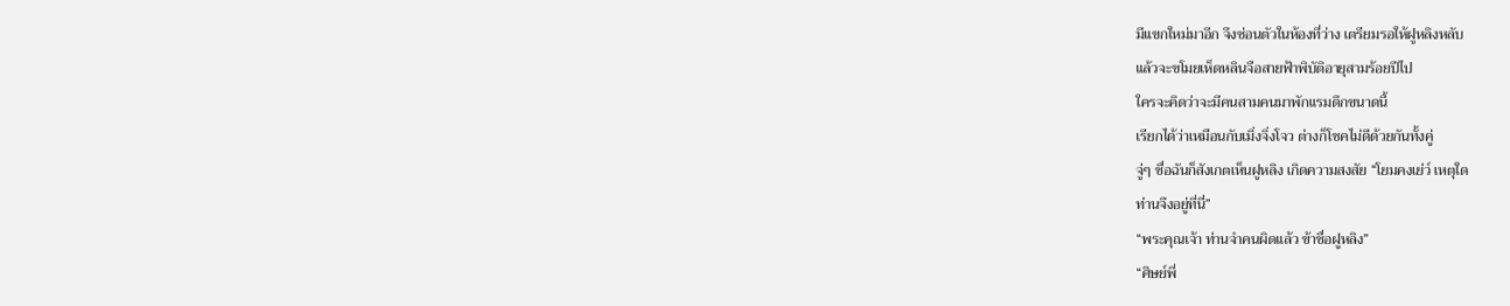มีแขกใหม่มาอีก จึงซ่อนตัวในห้องที่ว่าง เตรียมรอให้ฝูหลิงหลับ
แล้วจะขโมยเห็ดหลินจือสายฟ้าพิบัติอายุสามร้อยปีไป
ใครจะคิดว่าจะมีคนสามคนมาพักแรมดึกขนาดนี้
เรียกได้ว่าเหมือนกับเมิ่งจิ่งโจว ต่างก็โชคไม่ดีด้วยกันทั้งคู่
จู่ๆ ซื่อฉันก็สังเกตเห็นฝูหลิง เกิดความสงสัย “โยมคงเย่ว์ เหตุใด
ท่านจึงอยู่ที่นี่”
“พระคุณเจ้า ท่านจำคนผิดแล้ว ข้าชื่อฝูหลิง”
“ศิษย์พี่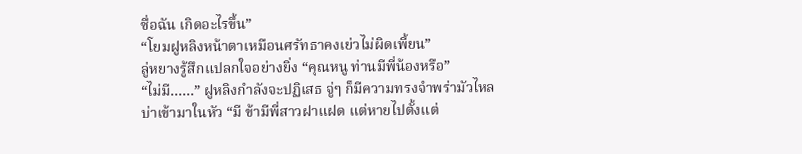ซื่อฉัน เกิดอะไรขึ้น”
“โยมฝูหลิงหน้าตาเหมือนศรัทธาคงเย่วไม่ผิดเพี้ยน”
ลู่หยางรู้สึกแปลกใจอย่างยิ่ง “คุณหนู ท่านมีพี่น้องหรือ”
“ไม่มี……” ฝูหลิงกำลังจะปฏิเสธ จู่ๆ ก็มีความทรงจำพร่ามัวไหล
บ่าเข้ามาในหัว “มี ข้ามีพี่สาวฝาแฝด แต่หายไปตั้งแต่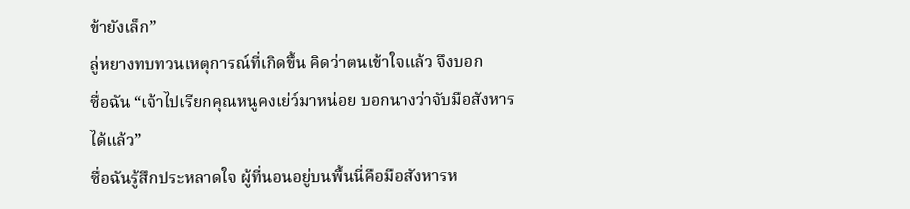ข้ายังเล็ก”
ลู่หยางทบทวนเหตุการณ์ที่เกิดขึ้น คิดว่าตนเข้าใจแล้ว จึงบอก
ซื่อฉัน “เจ้าไปเรียกคุณหนูคงเย่ว์มาหน่อย บอกนางว่าจับมือสังหาร
ได้แล้ว”
ซื่อฉันรู้สึกประหลาดใจ ผู้ที่นอนอยู่บนพื้นนี่คือมือสังหารห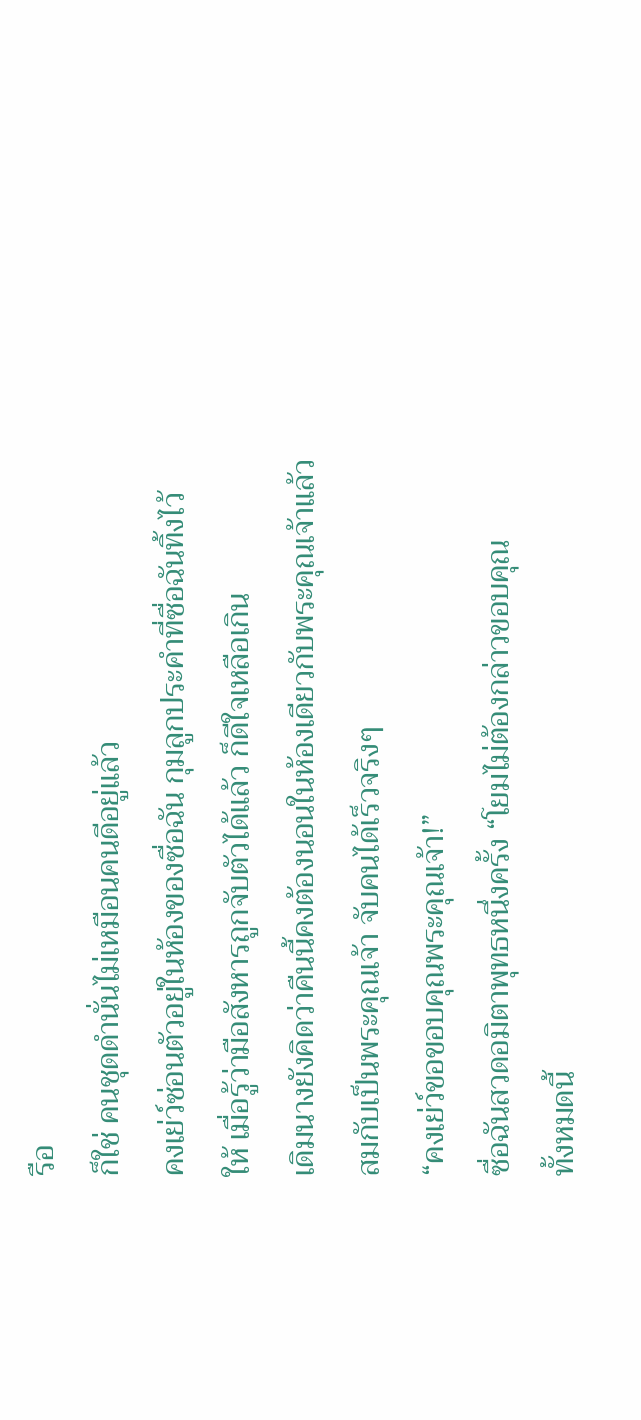รือ
ก็ใช่ คนชุดดำนั่นไม่เหมือนคนดีอยู่แล้ว
คงเย่ว์ซ่อนตัวอยู่ในห้องของซื่อฉัน กุมลูกประคำที่ซื่อฉันทิ้งไว้
ให้ เมื่อรู้ว่ามือสังหารถูกจับตัวได้แล้ว ก็ดีใจเหลือเกิน
เดิมนางยังคิดว่าคืนนี้คงต้องนอนในห้องเดียวกับพระคุณเจ้าแล้ว
สมกับเป็นพระคุณเจ้า จับคนได้เร็วจริงๆ
“คงเย่ว์ขอขอบคุณพระคุณเจ้า!”
ซื่อฉันสวดอมิตาพุทธหนึ่งครั้ง “โยมไม่ต้องกล่าวขอบคุณ
ทั้งหมดนี้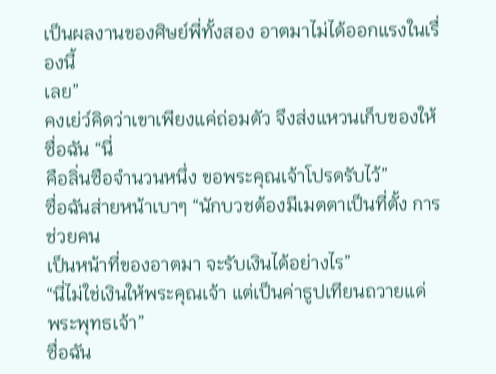เป็นผลงานของศิษย์พี่ทั้งสอง อาตมาไม่ได้ออกแรงในเรื่องนี้
เลย”
คงเย่ว์คิดว่าเขาเพียงแค่ถ่อมตัว จึงส่งแหวนเก็บของให้ซื่อฉัน “นี่
คือลิ่นซือจำนวนหนึ่ง ขอพระคุณเจ้าโปรดรับไว้”
ซื่อฉันส่ายหน้าเบาๆ “นักบวชต้องมีเมตตาเป็นที่ตั้ง การช่วยคน
เป็นหน้าที่ของอาตมา จะรับเงินได้อย่างไร”
“นี่ไม่ใช่เงินให้พระคุณเจ้า แต่เป็นค่าธูปเทียนถวายแด่
พระพุทธเจ้า”
ซื่อฉัน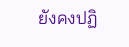ยังคงปฏิ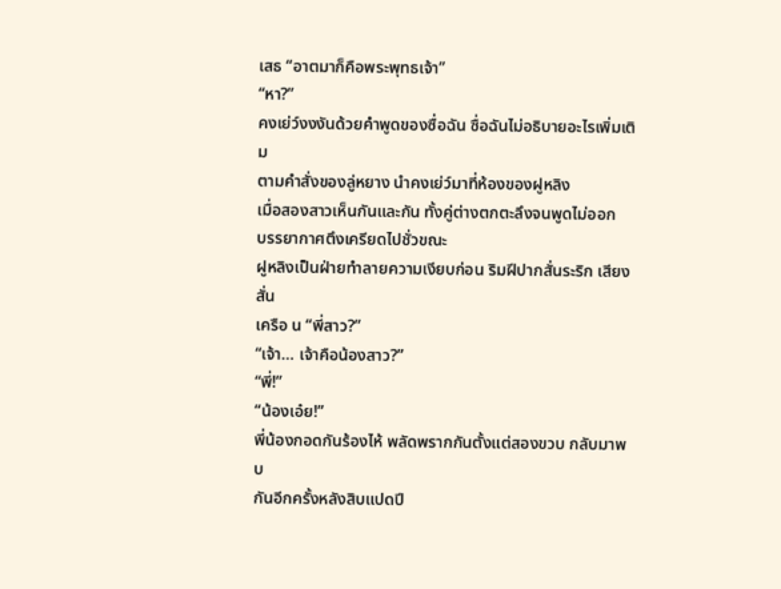เสธ “อาตมาก็คือพระพุทธเจ้า”
“หา?”
คงเย่ว์งงงันด้วยคำพูดของซื่อฉัน ซื่อฉันไม่อธิบายอะไรเพิ่มเติม
ตามคำสั่งของลู่หยาง นำคงเย่ว์มาที่ห้องของฝูหลิง
เมื่อสองสาวเห็นกันและกัน ทั้งคู่ต่างตกตะลึงจนพูดไม่ออก
บรรยากาศตึงเครียดไปชั่วขณะ
ฝูหลิงเป็นฝ่ายทำลายความเงียบก่อน ริมฝีปากสั่นระริก เสียงสั่น
เครือ น “พี่สาว?”
“เจ้า… เจ้าคือน้องสาว?”
“พี่!”
“น้องเอ๋ย!”
พี่น้องกอดกันร้องไห้ พลัดพรากกันตั้งแต่สองขวบ กลับมาพบ
กันอีกครั้งหลังสิบแปดปี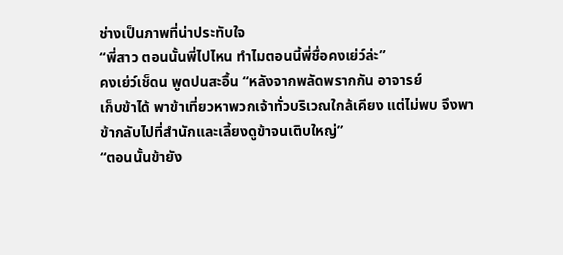ช่างเป็นภาพที่น่าประทับใจ
“พี่สาว ตอนนั้นพี่ไปไหน ทำไมตอนนี้พี่ชื่อคงเย่ว์ล่ะ”
คงเย่ว์เช็ดน พูดปนสะอื้น “หลังจากพลัดพรากกัน อาจารย์
เก็บข้าได้ พาข้าเที่ยวหาพวกเจ้าทั่วบริเวณใกล้เคียง แต่ไม่พบ จึงพา
ข้ากลับไปที่สำนักและเลี้ยงดูข้าจนเติบใหญ่”
“ตอนนั้นข้ายัง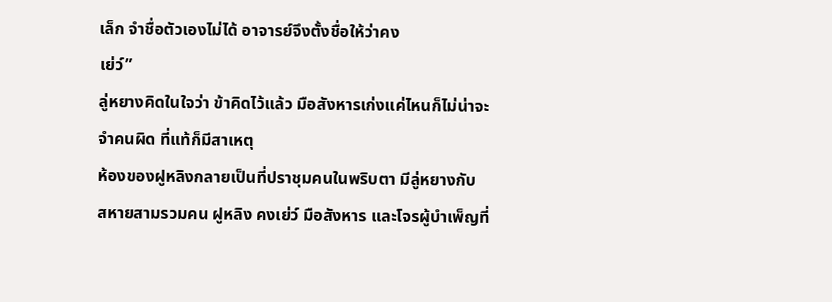เล็ก จำชื่อตัวเองไม่ได้ อาจารย์จึงตั้งชื่อให้ว่าคง
เย่ว์”
ลู่หยางคิดในใจว่า ข้าคิดไว้แล้ว มือสังหารเก่งแค่ไหนก็ไม่น่าจะ
จำคนผิด ที่แท้ก็มีสาเหตุ
ห้องของฝูหลิงกลายเป็นที่ปราชุมคนในพริบตา มีลู่หยางกับ
สหายสามรวมคน ฝูหลิง คงเย่ว์ มือสังหาร และโจรผู้บำเพ็ญที่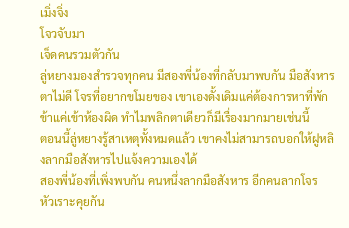เมิ่งจิ่ง
โจวจับมา
เจ็ดคนรวมตัวกัน
ลู่หยางมองสำรวจทุกคน มีสองพี่น้องที่กลับมาพบกัน มือสังหาร
ตาไม่ดี โจรที่อยากขโมยของ เขาเองดั้งเดิมแค่ต้องการหาที่พัก
ข้าแค่เข้าห้องผิด ทำไมพลิกตาเดียวก็มีเรื่องมากมายเช่นนี้
ตอนนี้ลู่หยางรู้สาเหตุทั้งหมดแล้ว เขาคงไม่สามารถบอกให้ฝูหลิ
งลากมือสังหารไปแจ้งความเองได้
สองพี่น้องที่เพิ่งพบกัน คนหนึ่งลากมือสังหาร อีกคนลากโจร
หัวเราะคุยกัน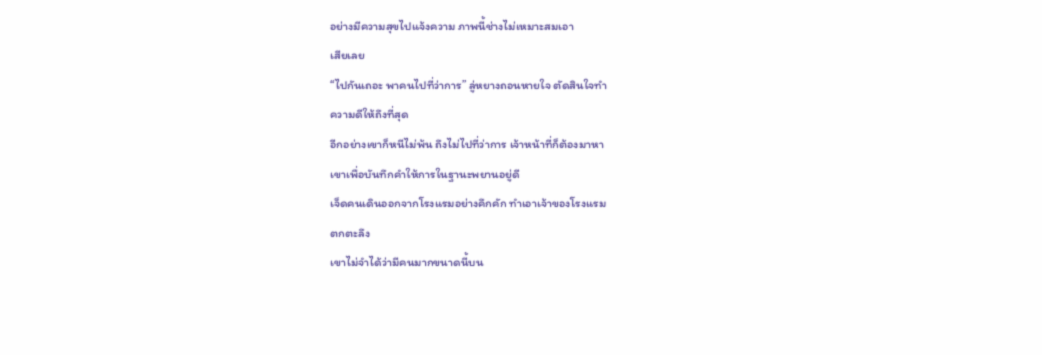อย่างมีความสุขไปแจ้งความ ภาพนี้ช่างไม่เหมาะสมเอา
เสียเลย
“ไปกันเถอะ พาคนไปที่ว่าการ” ลู่หยางถอนหายใจ ตัดสินใจทำ
ความดีให้ถึงที่สุด
อีกอย่างเขาก็หนีไม่พ้น ถึงไม่ไปที่ว่าการ เจ้าหน้าที่ก็ต้องมาหา
เขาเพื่อบันทึกคำให้การในฐานะพยานอยู่ดี
เจ็ดคนเดินออกจากโรงแรมอย่างคึกคัก ทำเอาเจ้าของโรงแรม
ตกตะลึง
เขาไม่จำได้ว่ามีคนมากขนาดนี้บน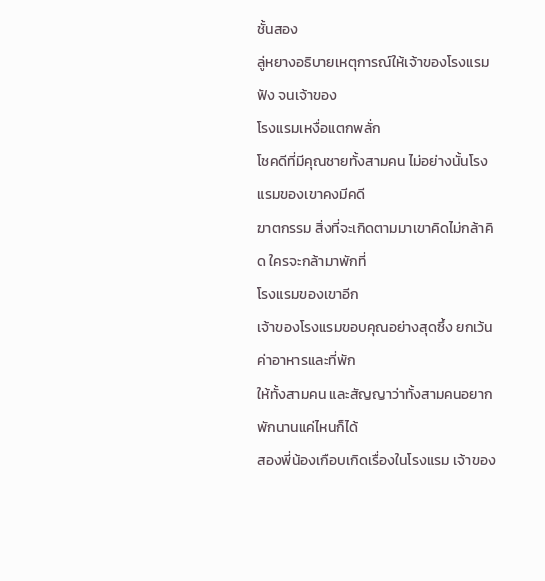ชั้นสอง
ลู่หยางอธิบายเหตุการณ์ให้เจ้าของโรงแรมฟัง จนเจ้าของ
โรงแรมเหงื่อแตกพลั่ก
โชคดีที่มีคุณชายทั้งสามคน ไม่อย่างนั้นโรงแรมของเขาคงมีคดี
ฆาตกรรม สิ่งที่จะเกิดตามมาเขาคิดไม่กล้าคิด ใครจะกล้ามาพักที่
โรงแรมของเขาอีก
เจ้าของโรงแรมขอบคุณอย่างสุดซึ้ง ยกเว้นค่าอาหารและที่พัก
ให้ทั้งสามคน และสัญญาว่าทั้งสามคนอยากพักนานแค่ไหนก็ได้
สองพี่น้องเกือบเกิดเรื่องในโรงแรม เจ้าของ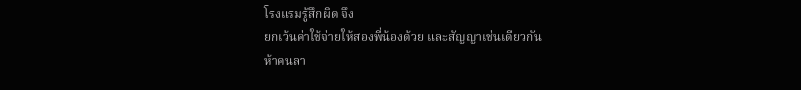โรงแรมรู้สึกผิด จึง
ยกเว้นค่าใช้จ่ายให้สองพี่น้องด้วย และสัญญาเช่นเดียวกัน
ห้าคนลา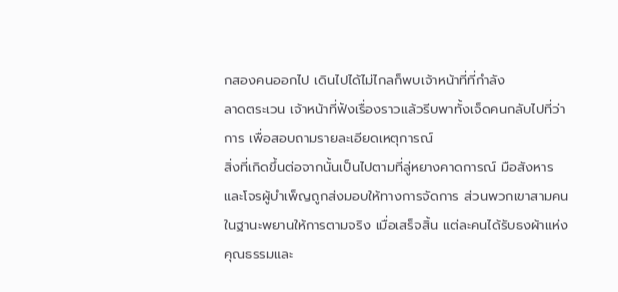กสองคนออกไป เดินไปได้ไม่ไกลก็พบเจ้าหน้าที่ที่กำลัง
ลาดตระเวน เจ้าหน้าที่ฟังเรื่องราวแล้วรีบพาทั้งเจ็ดคนกลับไปที่ว่า
การ เพื่อสอบถามรายละเอียดเหตุการณ์
สิ่งที่เกิดขึ้นต่อจากนั้นเป็นไปตามที่ลู่หยางคาดการณ์ มือสังหาร
และโจรผู้บำเพ็ญถูกส่งมอบให้ทางการจัดการ ส่วนพวกเขาสามคน
ในฐานะพยานให้การตามจริง เมื่อเสร็จสิ้น แต่ละคนได้รับธงผ้าแห่ง
คุณธรรมและ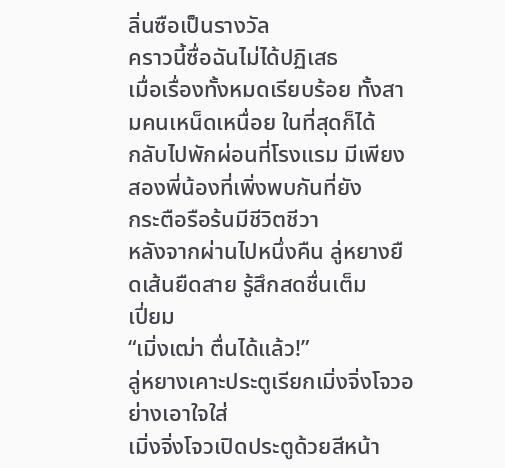ลิ่นซือเป็นรางวัล
คราวนี้ซื่อฉันไม่ได้ปฏิเสธ
เมื่อเรื่องทั้งหมดเรียบร้อย ทั้งสามคนเหน็ดเหนื่อย ในที่สุดก็ได้
กลับไปพักผ่อนที่โรงแรม มีเพียงสองพี่น้องที่เพิ่งพบกันที่ยัง
กระตือรือร้นมีชีวิตชีวา
หลังจากผ่านไปหนึ่งคืน ลู่หยางยืดเส้นยืดสาย รู้สึกสดชื่นเต็ม
เปี่ยม
“เมิ่งเฒ่า ตื่นได้แล้ว!”
ลู่หยางเคาะประตูเรียกเมิ่งจิ่งโจวอย่างเอาใจใส่
เมิ่งจิ่งโจวเปิดประตูด้วยสีหน้า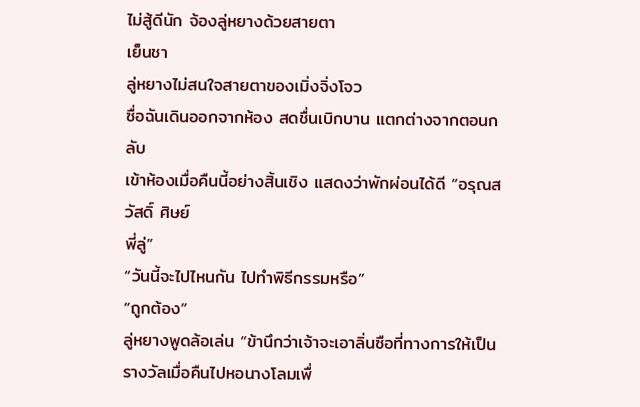ไม่สู้ดีนัก จ้องลู่หยางด้วยสายตา
เย็นชา
ลู่หยางไม่สนใจสายตาของเมิ่งจิ่งโจว
ซื่อฉันเดินออกจากห้อง สดชื่นเบิกบาน แตกต่างจากตอนกลับ
เข้าห้องเมื่อคืนนี้อย่างสิ้นเชิง แสดงว่าพักผ่อนได้ดี “อรุณสวัสดิ์ ศิษย์
พี่ลู่”
“วันนี้จะไปไหนกัน ไปทำพิธีกรรมหรือ”
“ถูกต้อง”
ลู่หยางพูดล้อเล่น “ข้านึกว่าเจ้าจะเอาลิ่นซือที่ทางการให้เป็น
รางวัลเมื่อคืนไปหอนางโลมเพื่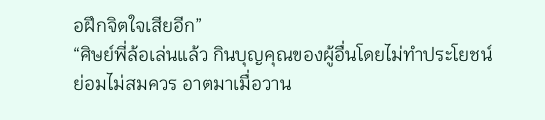อฝึกจิตใจเสียอีก”
“ศิษย์พี่ล้อเล่นแล้ว กินบุญคุณของผู้อื่นโดยไม่ทำประโยชน์
ย่อมไม่สมควร อาตมาเมื่อวาน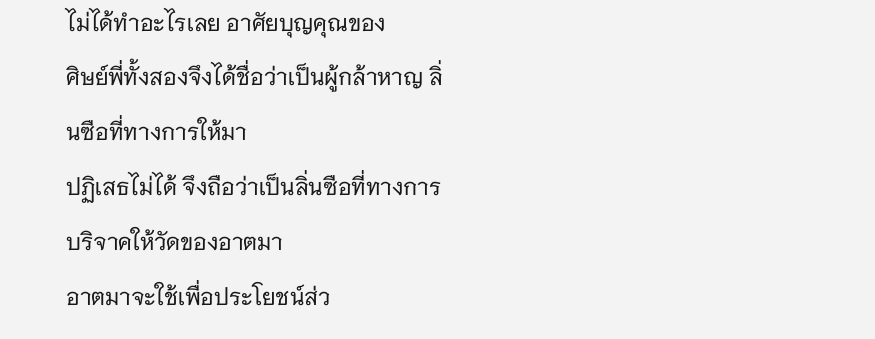ไม่ได้ทำอะไรเลย อาศัยบุญคุณของ
ศิษย์พี่ทั้งสองจึงได้ชื่อว่าเป็นผู้กล้าหาญ ลิ่นซือที่ทางการให้มา
ปฏิเสธไม่ได้ จึงถือว่าเป็นลิ่นซือที่ทางการบริจาคให้วัดของอาตมา
อาตมาจะใช้เพื่อประโยชน์ส่ว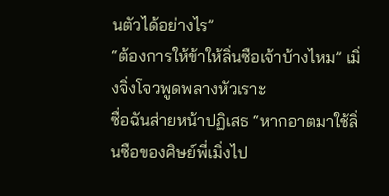นตัวได้อย่างไร”
“ต้องการให้ข้าให้ลิ่นซือเจ้าบ้างไหม” เมิ่งจิ่งโจวพูดพลางหัวเราะ
ซื่อฉันส่ายหน้าปฏิเสธ “หากอาตมาใช้ลิ่นซือของศิษย์พี่เมิ่งไป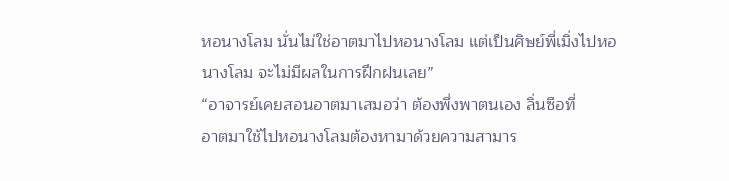หอนางโลม นั่นไม่ใช่อาตมาไปหอนางโลม แต่เป็นศิษย์พี่เมิ่งไปหอ
นางโลม จะไม่มีผลในการฝึกฝนเลย”
“อาจารย์เคยสอนอาตมาเสมอว่า ต้องพึ่งพาตนเอง ลิ่นซือที่
อาตมาใช้ไปหอนางโลมต้องหามาด้วยความสามาร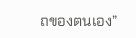ถของตนเอง”